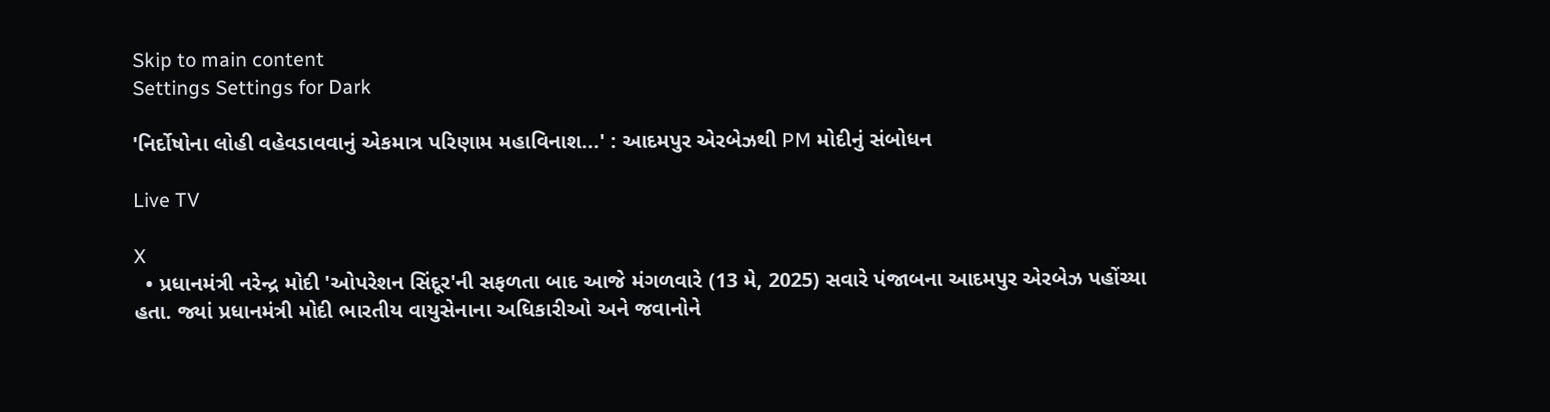Skip to main content
Settings Settings for Dark

'નિર્દોષોના લોહી વહેવડાવવાનું એકમાત્ર પરિણામ મહાવિનાશ...' : આદમપુર એરબેઝથી PM મોદીનું સંબોધન

Live TV

X
  • પ્રધાનમંત્રી નરેન્દ્ર મોદી 'ઓપરેશન સિંદૂર'ની સફળતા બાદ આજે મંગળવારે (13 મે, 2025) સવારે પંજાબના આદમપુર એરબેઝ પહોંચ્યા હતા. જ્યાં પ્રધાનમંત્રી મોદી ભારતીય વાયુસેનાના અધિકારીઓ અને જવાનોને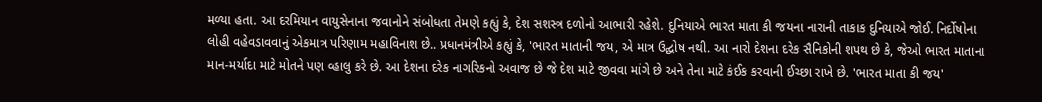મળ્યા હતા. આ દરમિયાન વાયુસેનાના જવાનોને સંબોધતા તેમણે કહ્યું કે, દેશ સશસ્ત્ર દળોનો આભારી રહેશે. દુનિયાએ ભારત માતા કી જયના નારાની તાકાક દુનિયાએ જોઈ. નિર્દોષોના લોહી વહેવડાવવાનું એકમાત્ર પરિણામ મહાવિનાશ છે.. પ્રધાનમંત્રીએ કહ્યું કે, 'ભારત માતાની જય, એ માત્ર ઉદ્ઘોષ નથી. આ નારો દેશના દરેક સૈનિકોની શપથ છે કે, જેઓ ભારત માતાના માન-મર્યાદા માટે મોતને પણ વ્હાલુ કરે છે. આ દેશના દરેક નાગરિકનો અવાજ છે જે દેશ માટે જીવવા માંગે છે અને તેના માટે કંઈક કરવાની ઈચ્છા રાખે છે. 'ભારત માતા કી જય'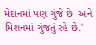મેદાનમાં પણ ગુંજે છે  અને મિશનમાં ગુંજતું રહે છે.'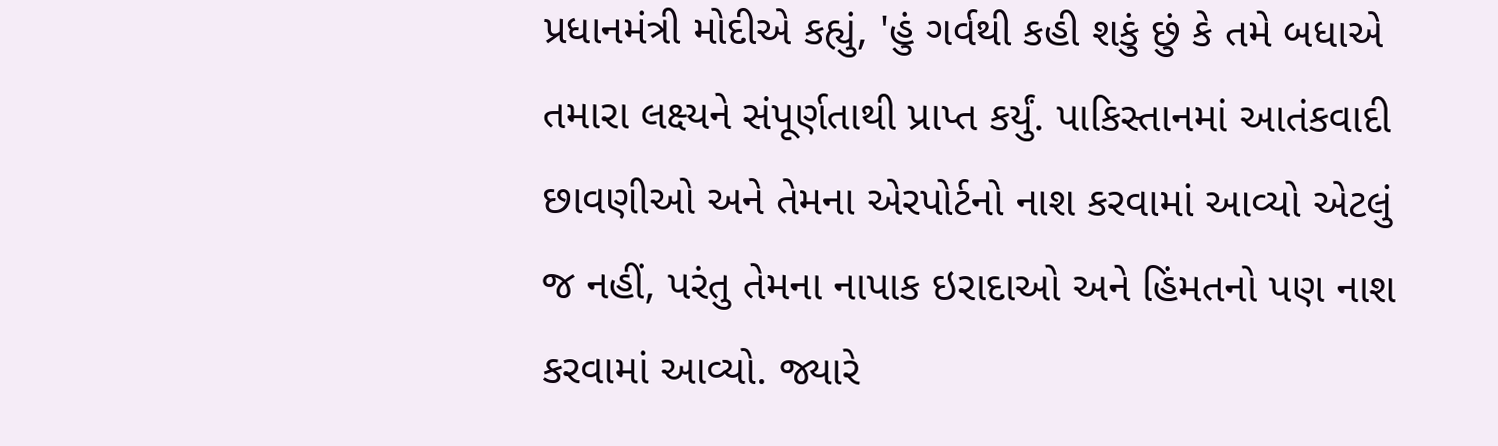પ્રધાનમંત્રી મોદીએ કહ્યું, 'હું ગર્વથી કહી શકું છું કે તમે બધાએ તમારા લક્ષ્યને સંપૂર્ણતાથી પ્રાપ્ત કર્યું. પાકિસ્તાનમાં આતંકવાદી છાવણીઓ અને તેમના એરપોર્ટનો નાશ કરવામાં આવ્યો એટલું જ નહીં, પરંતુ તેમના નાપાક ઇરાદાઓ અને હિંમતનો પણ નાશ કરવામાં આવ્યો. જ્યારે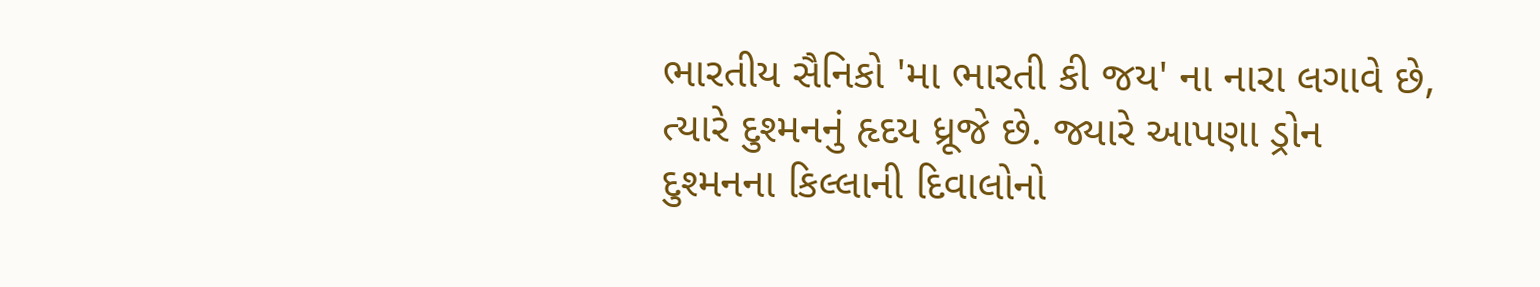ભારતીય સૈનિકો 'મા ભારતી કી જય' ના નારા લગાવે છે, ત્યારે દુશ્મનનું હૃદય ધ્રૂજે છે. જ્યારે આપણા ડ્રોન દુશ્મનના કિલ્લાની દિવાલોનો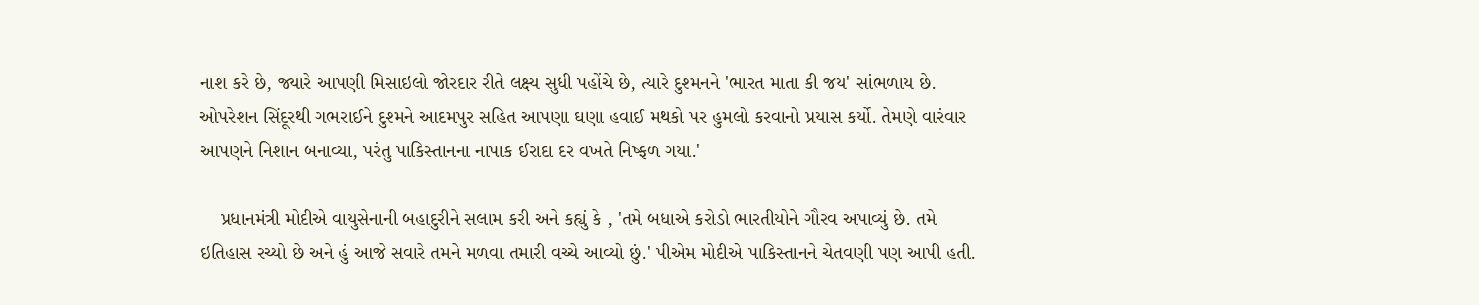નાશ કરે છે, જ્યારે આપણી મિસાઇલો જોરદાર રીતે લક્ષ્ય સુધી પહોંચે છે, ત્યારે દુશ્મનને 'ભારત માતા કી જય' સાંભળાય છે. ઓપરેશન સિંદૂરથી ગભરાઈને દુશ્મને આદમપુર સહિત આપણા ઘણા હવાઈ મથકો પર હુમલો કરવાનો પ્રયાસ કર્યો. તેમણે વારંવાર આપણને નિશાન બનાવ્યા, પરંતુ પાકિસ્તાનના નાપાક ઈરાદા દર વખતે નિષ્ફળ ગયા.'

    પ્રધાનમંત્રી મોદીએ વાયુસેનાની બહાદુરીને સલામ કરી અને કહ્યું કે , 'તમે બધાએ કરોડો ભારતીયોને ગૌરવ અપાવ્યું છે. તમે ઇતિહાસ રચ્યો છે અને હું આજે સવારે તમને મળવા તમારી વચ્ચે આવ્યો છું.' પીએમ મોદીએ પાકિસ્તાનને ચેતવણી પણ આપી હતી.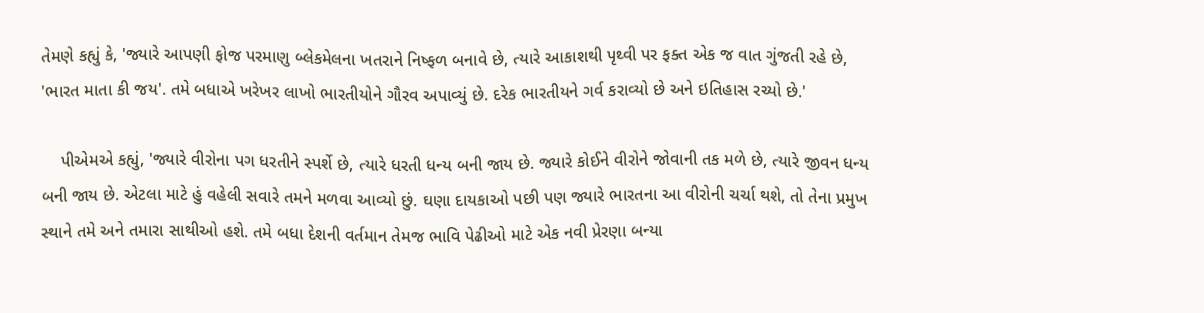તેમણે કહ્યું કે, 'જ્યારે આપણી ફોજ પરમાણુ બ્લેકમેલના ખતરાને નિષ્ફળ બનાવે છે, ત્યારે આકાશથી પૃથ્વી પર ફક્ત એક જ વાત ગુંજતી રહે છે, 'ભારત માતા કી જય'. તમે બધાએ ખરેખર લાખો ભારતીયોને ગૌરવ અપાવ્યું છે. દરેક ભારતીયને ગર્વ કરાવ્યો છે અને ઇતિહાસ રચ્યો છે.'

    પીએમએ કહ્યું, 'જ્યારે વીરોના પગ ધરતીને સ્પર્શે છે, ત્યારે ધરતી ધન્ય બની જાય છે. જ્યારે કોઈને વીરોને જોવાની તક મળે છે, ત્યારે જીવન ધન્ય બની જાય છે. એટલા માટે હું વહેલી સવારે તમને મળવા આવ્યો છું. ઘણા દાયકાઓ પછી પણ જ્યારે ભારતના આ વીરોની ચર્ચા થશે, તો તેના પ્રમુખ સ્થાને તમે અને તમારા સાથીઓ હશે. તમે બધા દેશની વર્તમાન તેમજ ભાવિ પેઢીઓ માટે એક નવી પ્રેરણા બન્યા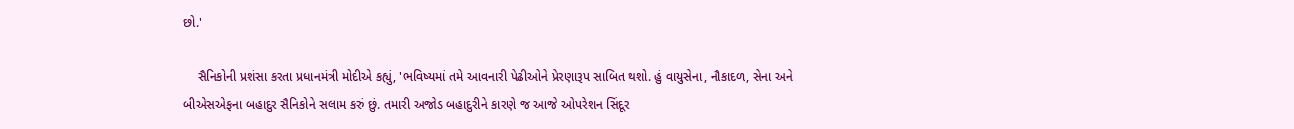છો.'

    સૈનિકોની પ્રશંસા કરતા પ્રધાનમંત્રી મોદીએ કહ્યું, 'ભવિષ્યમાં તમે આવનારી પેઢીઓને પ્રેરણારૂપ સાબિત થશો. હું વાયુસેના, નૌકાદળ, સેના અને બીએસએફના બહાદુર સૈનિકોને સલામ કરું છું. તમારી અજોડ બહાદુરીને કારણે જ આજે ઓપરેશન સિંદૂર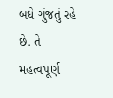બધે ગુંજતું રહે છે. તે મહત્વપૂર્ણ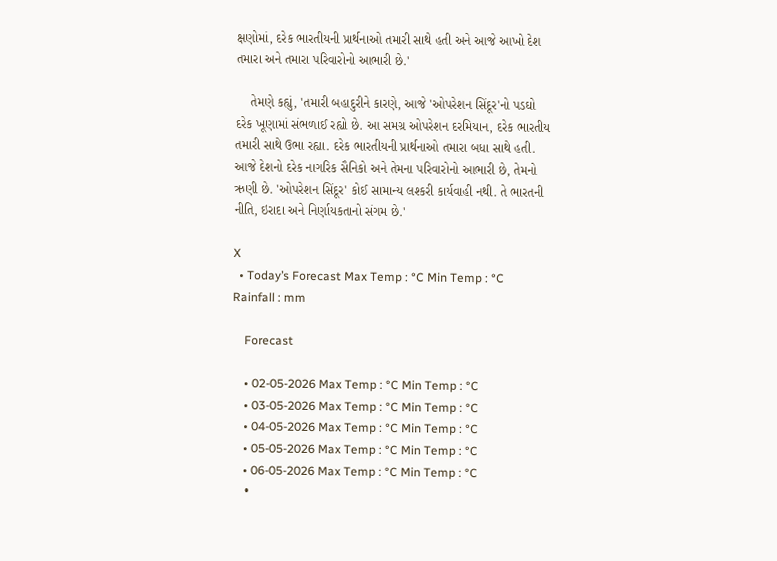ક્ષણોમાં, દરેક ભારતીયની પ્રાર્થનાઓ તમારી સાથે હતી અને આજે આખો દેશ તમારા અને તમારા પરિવારોનો આભારી છે.'

    તેમણે કહ્યું, 'તમારી બહાદુરીને કારણે, આજે 'ઓપરેશન સિંદૂર'નો પડઘો દરેક ખૂણામાં સંભળાઈ રહ્યો છે. આ સમગ્ર ઓપરેશન દરમિયાન, દરેક ભારતીય તમારી સાથે ઉભા રહ્યા. દરેક ભારતીયની પ્રાર્થનાઓ તમારા બધા સાથે હતી. આજે દેશનો દરેક નાગરિક સૈનિકો અને તેમના પરિવારોનો આભારી છે, તેમનો ઋણી છે. 'ઓપરેશન સિંદૂર' કોઈ સામાન્ય લશ્કરી કાર્યવાહી નથી. તે ભારતની નીતિ, ઇરાદા અને નિર્ણાયકતાનો સંગમ છે.'

X
  • Today’s Forecast Max Temp : °C Min Temp : °C Rainfall : mm

    Forecast

    • 02-05-2026 Max Temp : °C Min Temp : °C
    • 03-05-2026 Max Temp : °C Min Temp : °C
    • 04-05-2026 Max Temp : °C Min Temp : °C
    • 05-05-2026 Max Temp : °C Min Temp : °C
    • 06-05-2026 Max Temp : °C Min Temp : °C
    •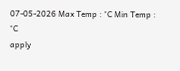07-05-2026 Max Temp : °C Min Temp : °C
apply